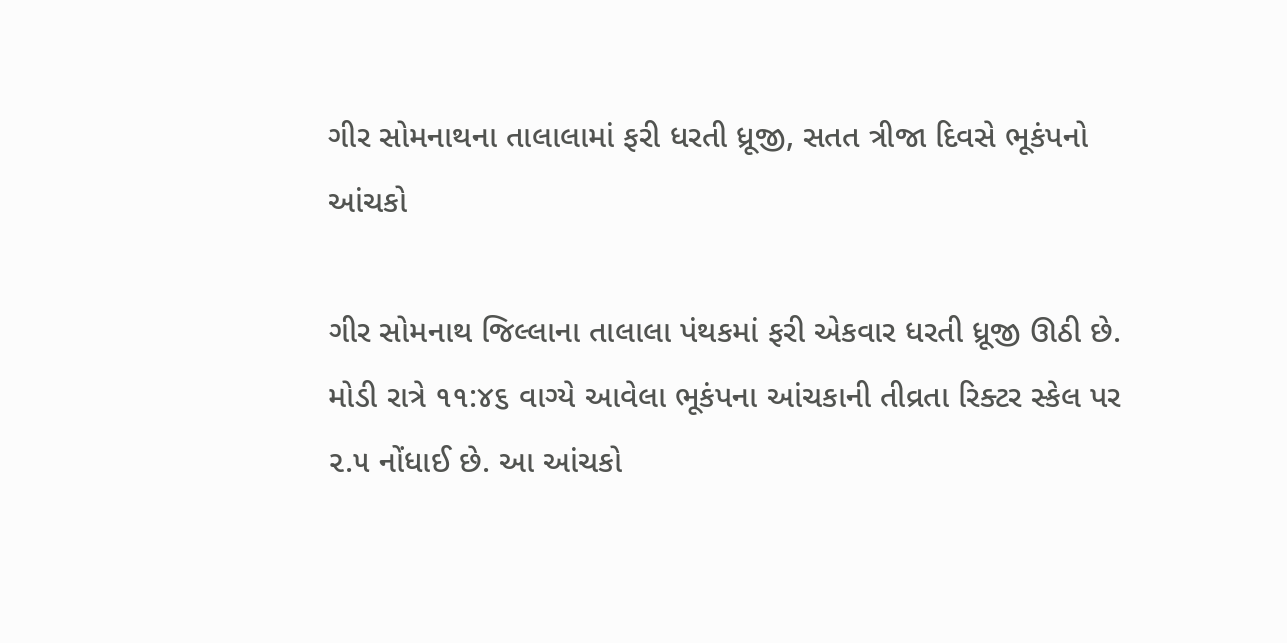ગીર સોમનાથના તાલાલામાં ફરી ધરતી ધ્રૂજી, સતત ત્રીજા દિવસે ભૂકંપનો આંચકો

ગીર સોમનાથ જિલ્લાના તાલાલા પંથકમાં ફરી એકવાર ધરતી ધ્રૂજી ઊઠી છે. મોડી રાત્રે ૧૧:૪૬ વાગ્યે આવેલા ભૂકંપના આંચકાની તીવ્રતા રિક્ટર સ્કેલ પર ૨.૫ નોંધાઈ છે. આ આંચકો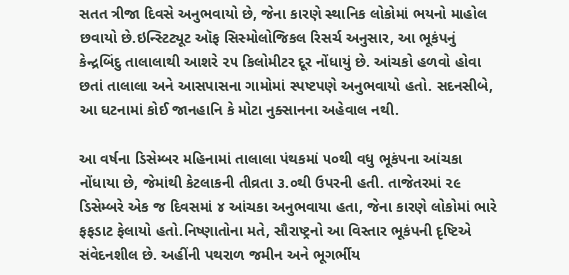સતત ત્રીજા દિવસે અનુભવાયો છે, જેના કારણે સ્થાનિક લોકોમાં ભયનો માહોલ છવાયો છે.ઇન્સ્ટિટ્યૂટ ઑફ સિસ્મોલોજિકલ રિસર્ચ અનુસાર, આ ભૂકંપનું કેન્દ્રબિંદુ તાલાલાથી આશરે ૨૫ કિલોમીટર દૂર નોંધાયું છે. આંચકો હળવો હોવા છતાં તાલાલા અને આસપાસના ગામોમાં સ્પષ્ટપણે અનુભવાયો હતો. સદનસીબે, આ ઘટનામાં કોઈ જાનહાનિ કે મોટા નુક્સાનના અહેવાલ નથી.

આ વર્ષના ડિસેમ્બર મહિનામાં તાલાલા પંથકમાં ૫૦થી વધુ ભૂકંપના આંચકા નોંધાયા છે, જેમાંથી કેટલાકની તીવ્રતા ૩.૦થી ઉપરની હતી. તાજેતરમાં ૨૯ ડિસેમ્બરે એક જ દિવસમાં ૪ આંચકા અનુભવાયા હતા, જેના કારણે લોકોમાં ભારે ફફડાટ ફેલાયો હતો.નિષ્ણાતોના મતે, સૌરાષ્ટ્રનો આ વિસ્તાર ભૂકંપની દૃષ્ટિએ સંવેદનશીલ છે. અહીંની પથરાળ જમીન અને ભૂગર્ભીય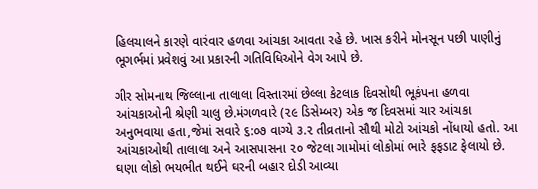હિલચાલને કારણે વારંવાર હળવા આંચકા આવતા રહે છે. ખાસ કરીને મોનસૂન પછી પાણીનું ભૂગર્ભમાં પ્રવેશવું આ પ્રકારની ગતિવિધિઓને વેગ આપે છે.

ગીર સોમનાથ જિલ્લાના તાલાલા વિસ્તારમાં છેલ્લા કેટલાક દિવસોથી ભૂકંપના હળવા આંચકાઓની શ્રેણી ચાલુ છે.મંગળવારે (૨૯ ડિસેમ્બર) એક જ દિવસમાં ચાર આંચકા અનુભવાયા હતા,જેમાં સવારે ૬:૦૭ વાગ્યે ૩.૨ તીવ્રતાનો સૌથી મોટો આંચકો નોંધાયો હતો. આ આંચકાઓથી તાલાલા અને આસપાસના ૨૦ જેટલા ગામોમાં લોકોમાં ભારે ફફડાટ ફેલાયો છે. ઘણા લોકો ભયભીત થઈને ઘરની બહાર દોડી આવ્યા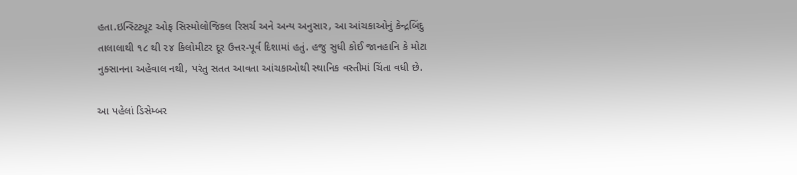હતા.ઇન્સ્ટિટ્યૂટ ઓફ સિસ્મોલોજિકલ રિસર્ચ અને અન્ય અનુસાર, આ આંચકાઓનું કેન્દ્રબિંદુ તાલાલાથી ૧૮ થી ૨૪ કિલોમીટર દૂર ઉત્તર-પૂર્વ દિશામાં હતું. હજુ સુધી કોઈ જાનહાનિ કે મોટા નુક્સાનના અહેવાલ નથી, પરંતુ સતત આવતા આંચકાઓથી સ્થાનિક વસ્તીમાં ચિંતા વધી છે.

આ પહેલાં ડિસેમ્બર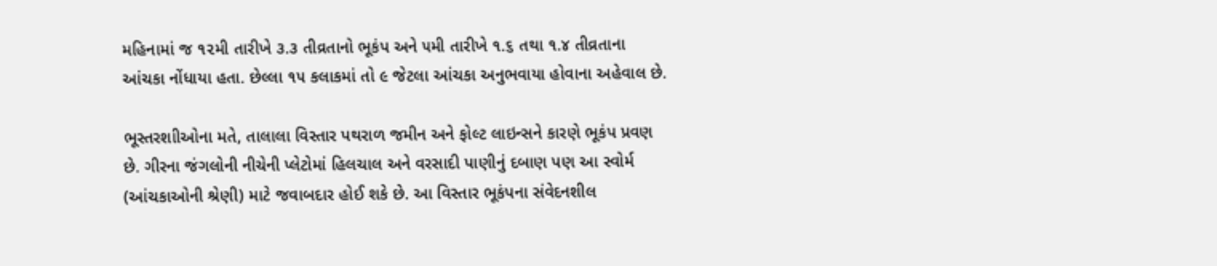મહિનામાં જ ૧૨મી તારીખે ૩.૩ તીવ્રતાનો ભૂકંપ અને ૫મી તારીખે ૧.૬ તથા ૧.૪ તીવ્રતાના આંચકા નોંધાયા હતા. છેલ્લા ૧૫ કલાકમાં તો ૯ જેટલા આંચકા અનુભવાયા હોવાના અહેવાલ છે.

ભૂસ્તરશાીઓના મતે, તાલાલા વિસ્તાર પથરાળ જમીન અને ફોલ્ટ લાઇન્સને કારણે ભૂકંપ પ્રવણ છે. ગીરના જંગલોની નીચેની પ્લેટોમાં હિલચાલ અને વરસાદી પાણીનું દબાણ પણ આ સ્વોર્મ (આંચકાઓની શ્રેણી) માટે જવાબદાર હોઈ શકે છે. આ વિસ્તાર ભૂકંપના સંવેદનશીલ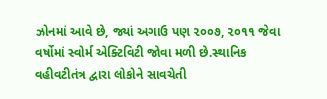ઝોનમાં આવે છે, જ્યાં અગાઉ પણ ૨૦૦૭, ૨૦૧૧ જેવા વર્ષોમાં સ્વોર્મ એક્ટિવિટી જોવા મળી છે.સ્થાનિક વહીવટીતંત્ર દ્વારા લોકોને સાવચેતી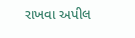રાખવા અપીલ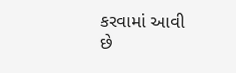કરવામાં આવી છે